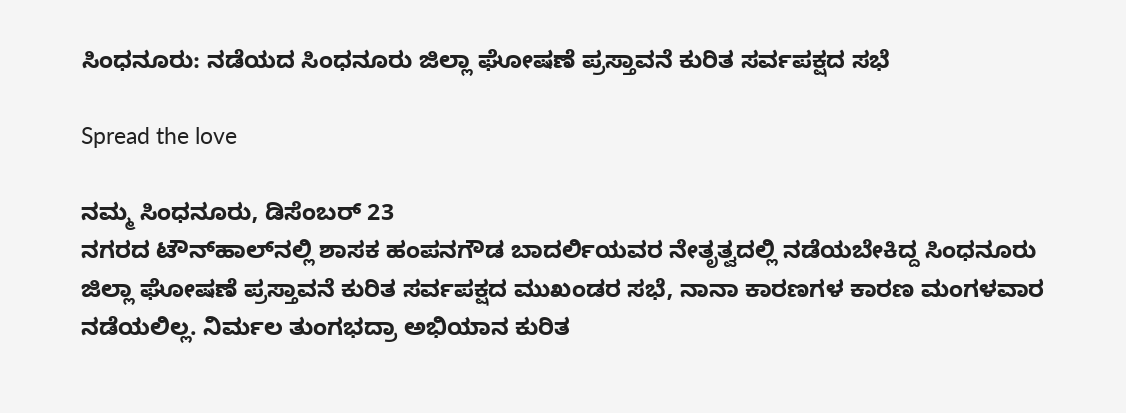ಸಿಂಧನೂರು: ನಡೆಯದ ಸಿಂಧನೂರು ಜಿಲ್ಲಾ ಘೋಷಣೆ ಪ್ರಸ್ತಾವನೆ ಕುರಿತ ಸರ್ವಪಕ್ಷದ ಸಭೆ

Spread the love

ನಮ್ಮ ಸಿಂಧನೂರು, ಡಿಸೆಂಬರ್ 23
ನಗರದ ಟೌನ್‌ಹಾಲ್‌ನಲ್ಲಿ ಶಾಸಕ ಹಂಪನಗೌಡ ಬಾದರ್ಲಿಯವರ ನೇತೃತ್ವದಲ್ಲಿ ನಡೆಯಬೇಕಿದ್ದ ಸಿಂಧನೂರು ಜಿಲ್ಲಾ ಘೋಷಣೆ ಪ್ರಸ್ತಾವನೆ ಕುರಿತ ಸರ್ವಪಕ್ಷದ ಮುಖಂಡರ ಸಭೆ, ನಾನಾ ಕಾರಣಗಳ ಕಾರಣ ಮಂಗಳವಾರ ನಡೆಯಲಿಲ್ಲ. ನಿರ್ಮಲ ತುಂಗಭದ್ರಾ ಅಭಿಯಾನ ಕುರಿತ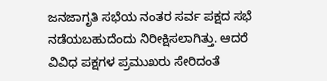ಜನಜಾಗೃತಿ ಸಭೆಯ ನಂತರ ಸರ್ವ ಪಕ್ಷದ ಸಭೆ ನಡೆಯಬಹುದೆಂದು ನಿರೀಕ್ಷಿಸಲಾಗಿತ್ತು. ಆದರೆ ವಿವಿಧ ಪಕ್ಷಗಳ ಪ್ರಮುಖರು ಸೇರಿದಂತೆ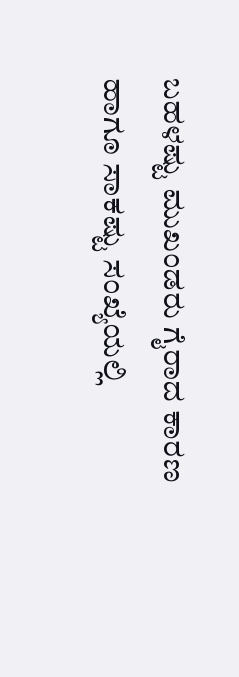ಬಹಳಷ್ಟು ಮುಖಂಡರು ಗೈರಾದ ಕಾರಣ ಹಾಗೂ ಸಾಕಷ್ಟು ಸಂಖ್ಯೆಯಲ್ಲಿ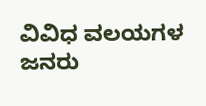ವಿವಿಧ ವಲಯಗಳ ಜನರು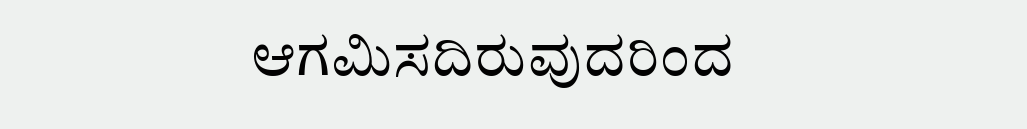ಆಗಮಿಸದಿರುವುದರಿಂದ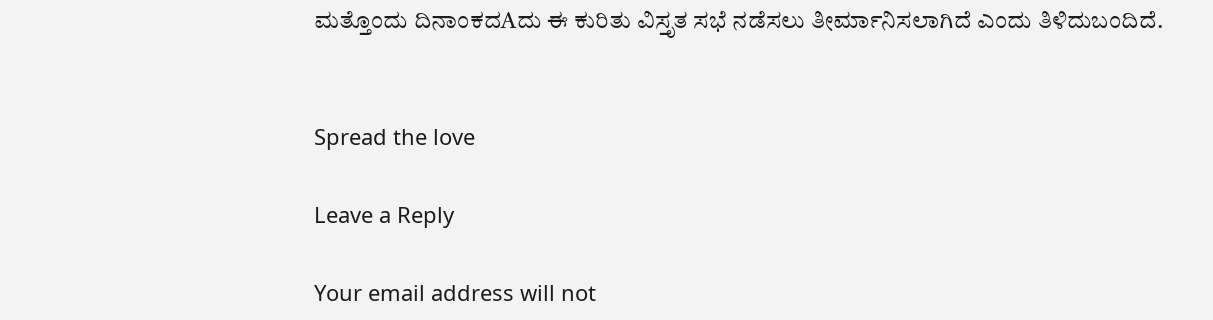ಮತ್ತೊಂದು ದಿನಾಂಕದAದು ಈ ಕುರಿತು ವಿಸ್ತೃತ ಸಭೆ ನಡೆಸಲು ತೀರ್ಮಾನಿಸಲಾಗಿದೆ ಎಂದು ತಿಳಿದುಬಂದಿದೆ.


Spread the love

Leave a Reply

Your email address will not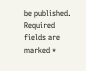be published. Required fields are marked *